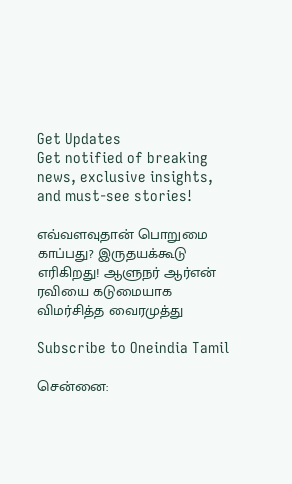Get Updates
Get notified of breaking news, exclusive insights, and must-see stories!

எவ்வளவுதான் பொறுமை காப்பது? இருதயக்கூடு எரிகிறது! ஆளுநர் ஆர்என் ரவியை கடுமையாக விமர்சித்த வைரமுத்து

Subscribe to Oneindia Tamil

சென்னை: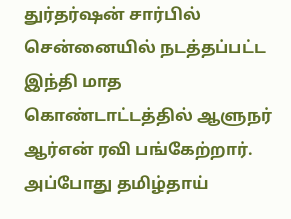துர்தர்ஷன் சார்பில் சென்னையில் நடத்தப்பட்ட இந்தி மாத கொண்டாட்டத்தில் ஆளுநர் ஆர்என் ரவி பங்கேற்றார். அப்போது தமிழ்தாய்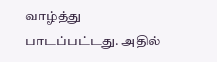வாழ்த்து பாடப்பட்டது. அதில்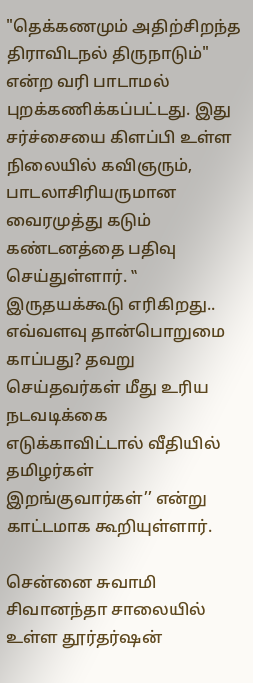"தெக்கணமும் அதிற்சிறந்த திராவிடநல் திருநாடும்" என்ற வரி பாடாமல் புறக்கணிக்கப்பட்டது. இது சர்ச்சையை கிளப்பி உள்ள நிலையில் கவிஞரும், பாடலாசிரியருமான வைரமுத்து கடும் கண்டனத்தை பதிவு செய்துள்ளார். ‛‛ இருதயக்கூடு எரிகிறது.. எவ்வளவு தான்பொறுமை காப்பது? தவறு செய்தவர்கள் மீது உரிய நடவடிக்கை எடுக்காவிட்டால் வீதியில் தமிழர்கள் இறங்குவார்கள்’’ என்று காட்டமாக கூறியுள்ளார்.

சென்னை சுவாமி சிவானந்தா சாலையில் உள்ள தூர்தர்ஷன்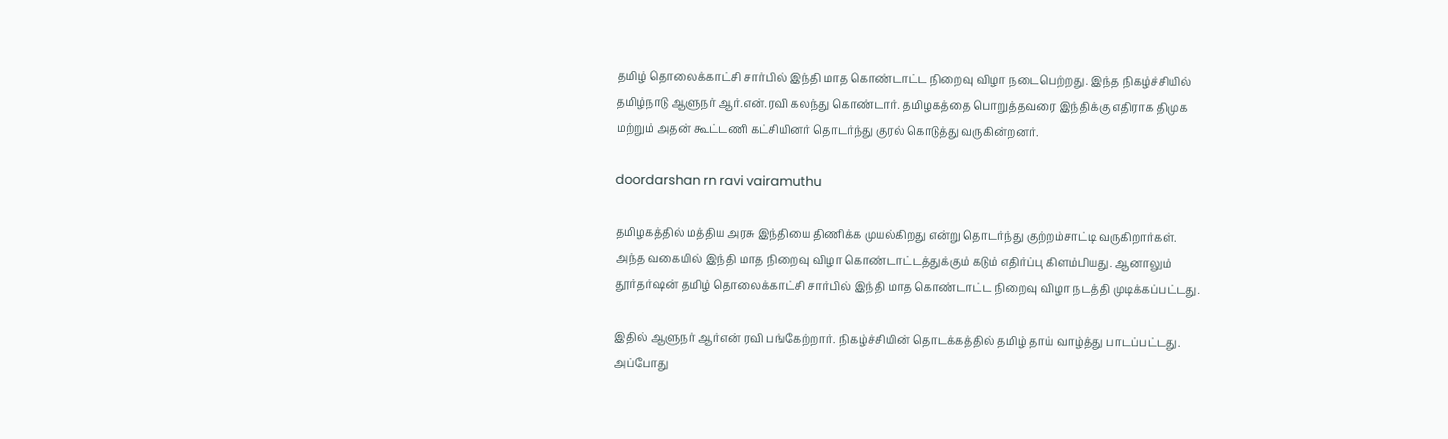தமிழ் தொலைக்காட்சி சார்பில் இந்தி மாத கொண்டாட்ட நிறைவு விழா நடைபெற்றது. இந்த நிகழ்ச்சியில் தமிழ்நாடு ஆளுநர் ஆர்.என்.ரவி கலந்து கொண்டார். தமிழகத்தை பொறுத்தவரை இந்திக்கு எதிராக திமுக மற்றும் அதன் கூட்டணி கட்சியினர் தொடர்ந்து குரல் கொடுத்து வருகின்றனர்.

doordarshan rn ravi vairamuthu

தமிழகத்தில் மத்திய அரசு இந்தியை திணிக்க முயல்கிறது என்று தொடர்ந்து குற்றம்சாட்டி வருகிறார்கள். அந்த வகையில் இந்தி மாத நிறைவு விழா கொண்டாட்டத்துக்கும் கடும் எதிர்ப்பு கிளம்பியது. ஆனாலும் தூர்தர்ஷன் தமிழ் தொலைக்காட்சி சார்பில் இந்தி மாத கொண்டாட்ட நிறைவு விழா நடத்தி முடிக்கப்பட்டது.

இதில் ஆளுநர் ஆர்என் ரவி பங்கேற்றார். நிகழ்ச்சியின் தொடக்கத்தில் தமிழ் தாய் வாழ்த்து பாடப்பட்டது. அப்போது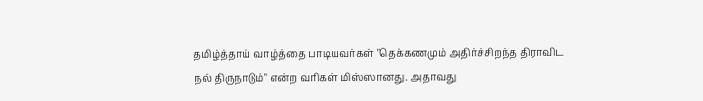தமிழ்த்தாய் வாழ்த்தை பாடியவர்கள் "தெக்கணமும் அதிர்ச்சிறந்த திராவிட நல் திருநாடும்" என்ற வரிகள் மிஸ்ஸானது. அதாவது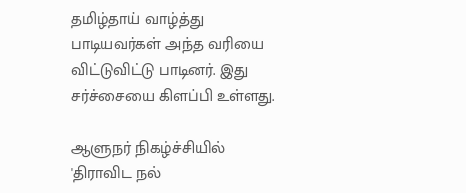தமிழ்தாய் வாழ்த்து பாடியவர்கள் அந்த வரியை விட்டுவிட்டு பாடினர். இது சர்ச்சையை கிளப்பி உள்ளது.

ஆளுநர் நிகழ்ச்சியில் 'திராவிட நல்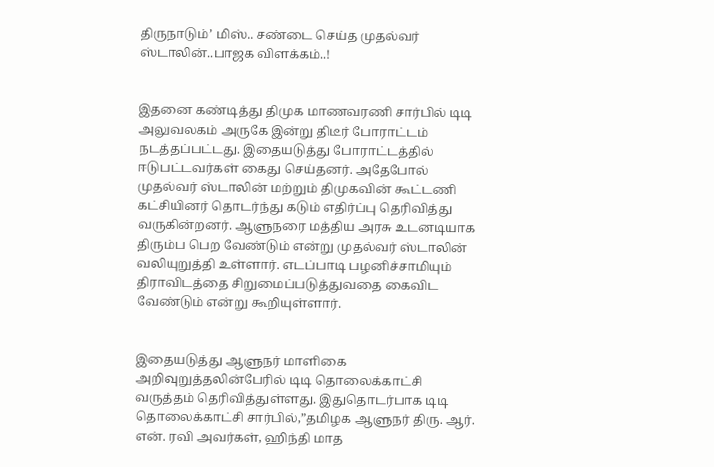திருநாடும்’ மிஸ்.. சண்டை செய்த முதல்வர் ஸ்டாலின்..பாஜக விளக்கம்..!


இதனை கண்டித்து திமுக மாணவரணி சார்பில் டிடி அலுவலகம் அருகே இன்று திடீர் போராட்டம் நடத்தப்பட்டது. இதையடுத்து போராட்டத்தில் ஈடுபட்டவர்கள் கைது செய்தனர். அதேபோல் முதல்வர் ஸ்டாலின் மற்றும் திமுகவின் கூட்டணி கட்சியினர் தொடர்ந்து கடும் எதிர்ப்பு தெரிவித்து வருகின்றனர். ஆளுநரை மத்திய அரசு உடனடியாக திரும்ப பெற வேண்டும் என்று முதல்வர் ஸ்டாலின் வலியுறுத்தி உள்ளார். எடப்பாடி பழனிச்சாமியும் திராவிடத்தை சிறுமைப்படுத்துவதை கைவிட வேண்டும் என்று கூறியுள்ளார்.


இதையடுத்து ஆளுநர் மாளிகை அறிவுறுத்தலின்பேரில் டிடி தொலைக்காட்சி வருத்தம் தெரிவித்துள்ளது. இதுதொடர்பாக டிடி தொலைக்காட்சி சார்பில்,”தமிழக ஆளுநர் திரு. ஆர். என். ரவி அவர்கள், ஹிந்தி மாத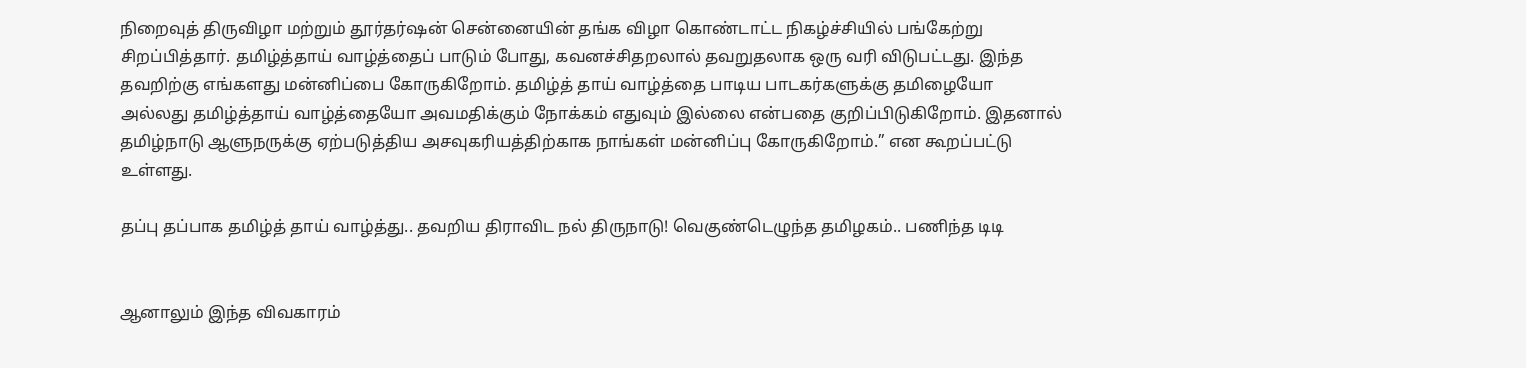நிறைவுத் திருவிழா மற்றும் தூர்தர்ஷன் சென்னையின் தங்க விழா கொண்டாட்ட நிகழ்ச்சியில் பங்கேற்று சிறப்பித்தார். தமிழ்த்தாய் வாழ்த்தைப் பாடும் போது, கவனச்சிதறலால் தவறுதலாக ஒரு வரி விடுபட்டது. இந்த தவறிற்கு எங்களது மன்னிப்பை கோருகிறோம். தமிழ்த் தாய் வாழ்த்தை பாடிய பாடகர்களுக்கு தமிழையோ அல்லது தமிழ்த்தாய் வாழ்த்தையோ அவமதிக்கும் நோக்கம் எதுவும் இல்லை என்பதை குறிப்பிடுகிறோம். இதனால் தமிழ்நாடு ஆளுநருக்கு ஏற்படுத்திய அசவுகரியத்திற்காக நாங்கள் மன்னிப்பு கோருகிறோம்.” என கூறப்பட்டு உள்ளது.

தப்பு தப்பாக தமிழ்த் தாய் வாழ்த்து.. தவறிய திராவிட நல் திருநாடு! வெகுண்டெழுந்த தமிழகம்.. பணிந்த டிடி


ஆனாலும் இந்த விவகாரம்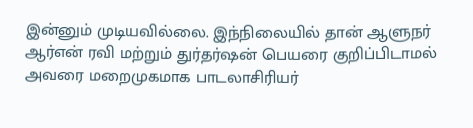இன்னும் முடியவில்லை. இந்நிலையில் தான் ஆளுநர் ஆர்என் ரவி மற்றும் துர்தர்ஷன் பெயரை குறிப்பிடாமல் அவரை மறைமுகமாக பாடலாசிரியர்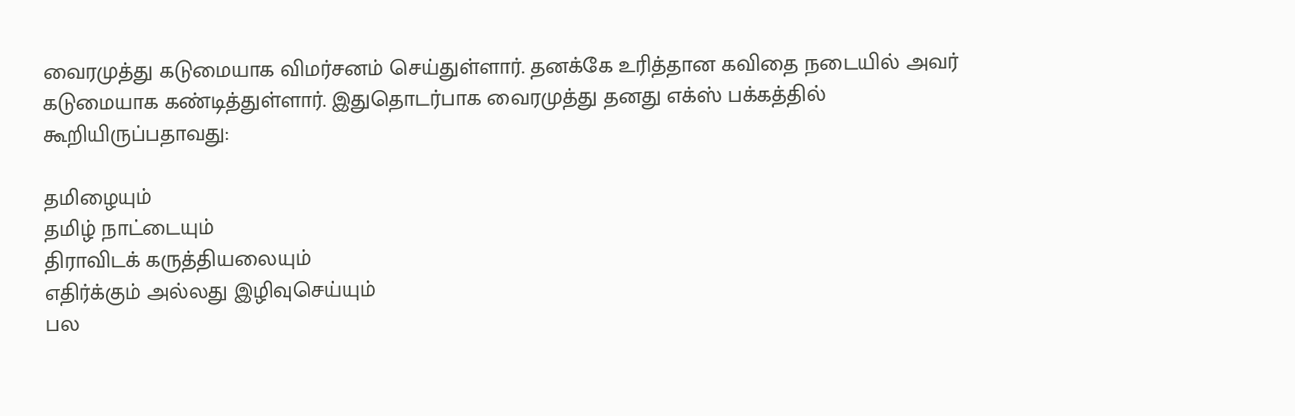வைரமுத்து கடுமையாக விமர்சனம் செய்துள்ளார். தனக்கே உரித்தான கவிதை நடையில் அவர் கடுமையாக கண்டித்துள்ளார். இதுதொடர்பாக வைரமுத்து தனது எக்ஸ் பக்கத்தில் கூறியிருப்பதாவது:

தமிழையும்
தமிழ் நாட்டையும்
திராவிடக் கருத்தியலையும்
எதிர்க்கும் அல்லது இழிவுசெய்யும்
பல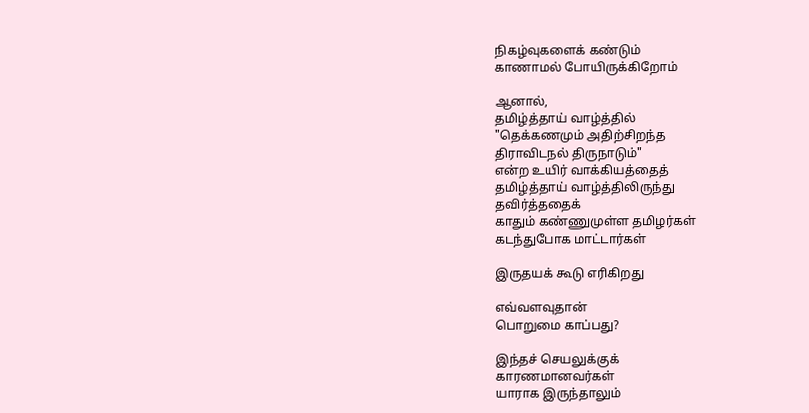நிகழ்வுகளைக் கண்டும்
காணாமல் போயிருக்கிறோம்

ஆனால்,
தமிழ்த்தாய் வாழ்த்தில்
"தெக்கணமும் அதிற்சிறந்த
திராவிடநல் திருநாடும்"
என்ற உயிர் வாக்கியத்தைத்
தமிழ்த்தாய் வாழ்த்திலிருந்து
தவிர்த்ததைக்
காதும் கண்ணுமுள்ள தமிழர்கள்
கடந்துபோக மாட்டார்கள்

இருதயக் கூடு எரிகிறது

எவ்வளவுதான்
பொறுமை காப்பது?

இந்தச் செயலுக்குக்
காரணமானவர்கள்
யாராக இருந்தாலும்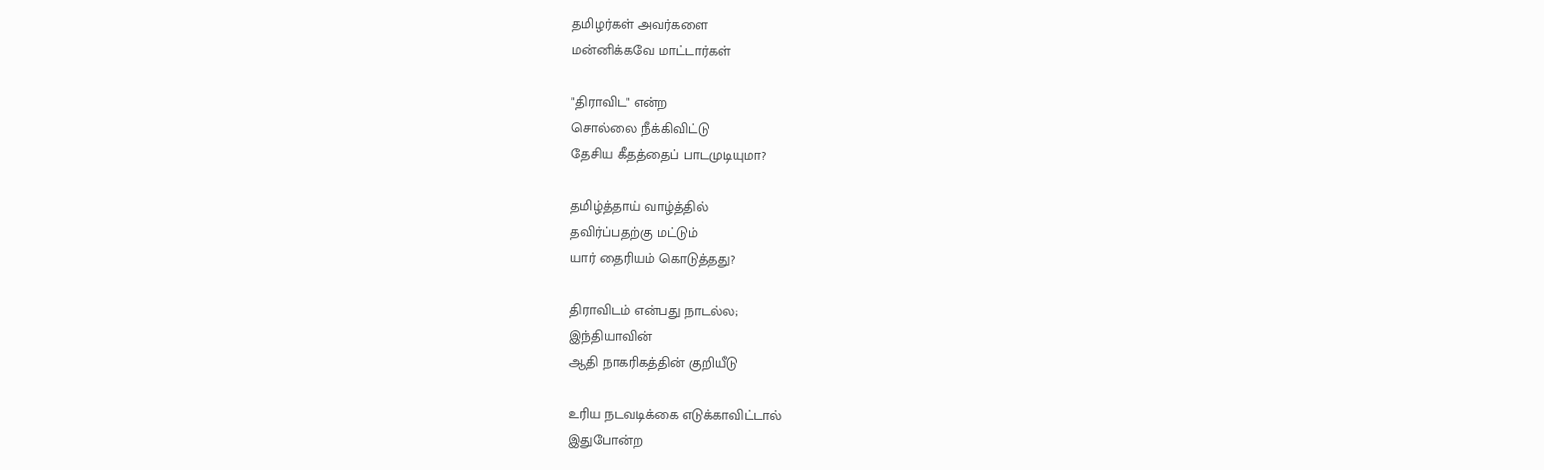தமிழர்கள் அவர்களை
மன்னிக்கவே மாட்டார்கள்

"திராவிட" என்ற
சொல்லை நீக்கிவிட்டு
தேசிய கீதத்தைப் பாடமுடியுமா?

தமிழ்த்தாய் வாழ்த்தில்
தவிர்ப்பதற்கு மட்டும்
யார் தைரியம் கொடுத்தது?

திராவிடம் என்பது நாடல்ல;
இந்தியாவின்
ஆதி நாகரிகத்தின் குறியீடு

உரிய நடவடிக்கை எடுக்காவிட்டால்
இதுபோன்ற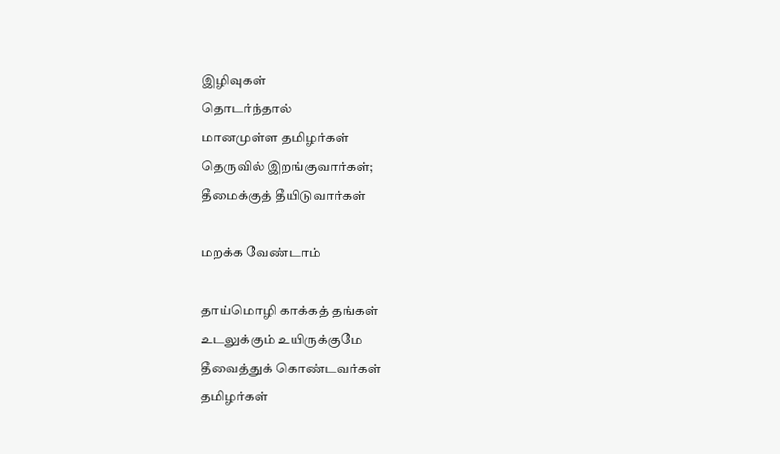இழிவுகள்
தொடர்ந்தால்
மானமுள்ள தமிழர்கள்
தெருவில் இறங்குவார்கள்;
தீமைக்குத் தீயிடுவார்கள்

மறக்க வேண்டாம்

தாய்மொழி காக்கத் தங்கள்
உடலுக்கும் உயிருக்குமே
தீவைத்துக் கொண்டவர்கள்
தமிழர்கள்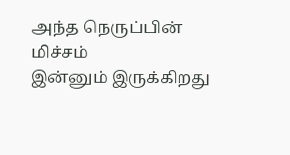அந்த நெருப்பின் மிச்சம்
இன்னும் இருக்கிறது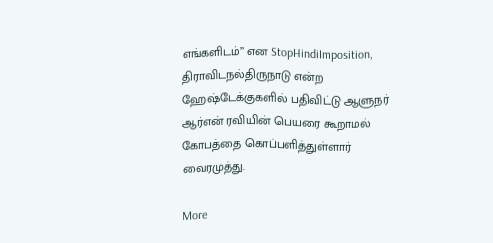எங்களிடம்’’ என StopHindiImposition, திராவிடநல்திருநாடு என்ற ஹேஷ்டேக்குகளில் பதிவிட்டு ஆளுநர் ஆர்என் ரவியின் பெயரை கூறாமல் கோபத்தை கொப்பளித்துள்ளார் வைரமுத்து.

More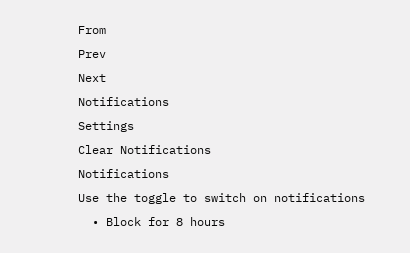From
Prev
Next
Notifications
Settings
Clear Notifications
Notifications
Use the toggle to switch on notifications
  • Block for 8 hours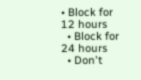• Block for 12 hours
  • Block for 24 hours
  • Don't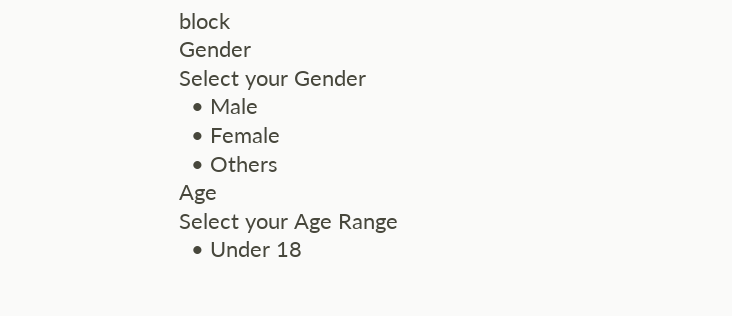block
Gender
Select your Gender
  • Male
  • Female
  • Others
Age
Select your Age Range
  • Under 18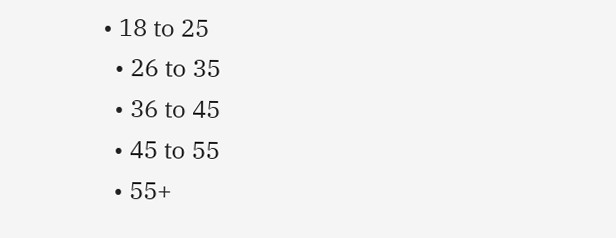• 18 to 25
  • 26 to 35
  • 36 to 45
  • 45 to 55
  • 55+